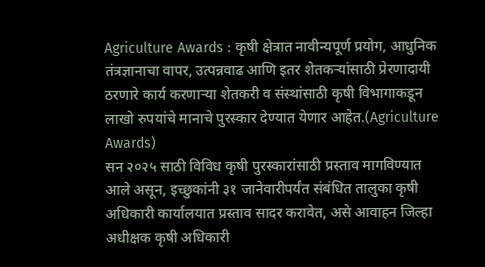Agriculture Awards : कृषी क्षेत्रात नावीन्यपूर्ण प्रयोग, आधुनिक तंत्रज्ञानाचा वापर, उत्पन्नवाढ आणि इतर शेतकऱ्यांसाठी प्रेरणादायी ठरणारे कार्य करणाऱ्या शेतकरी व संस्थांसाठी कृषी विभागाकडून लाखो रुपयांचे मानाचे पुरस्कार देण्यात येणार आहेत.(Agriculture Awards)
सन २०२५ साठी विविध कृषी पुरस्कारांसाठी प्रस्ताव मागविण्यात आले असून, इच्छुकांनी ३१ जानेवारीपर्यंत संबंधित तालुका कृषी अधिकारी कार्यालयात प्रस्ताव सादर करावेत, असे आवाहन जिल्हा अधीक्षक कृषी अधिकारी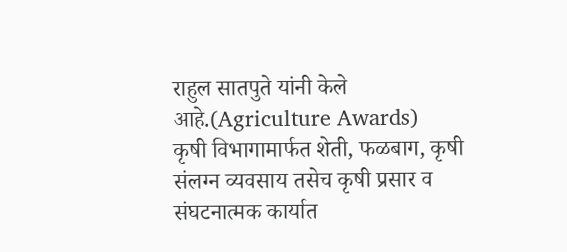राहुल सातपुते यांनी केले आहे.(Agriculture Awards)
कृषी विभागामार्फत शेती, फळबाग, कृषी संलग्न व्यवसाय तसेच कृषी प्रसार व संघटनात्मक कार्यात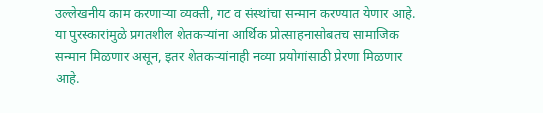उल्लेखनीय काम करणाऱ्या व्यक्ती, गट व संस्थांचा सन्मान करण्यात येणार आहे. या पुरस्कारांमुळे प्रगतशील शेतकऱ्यांना आर्थिक प्रोत्साहनासोबतच सामाजिक सन्मान मिळणार असून, इतर शेतकऱ्यांनाही नव्या प्रयोगांसाठी प्रेरणा मिळणार आहे.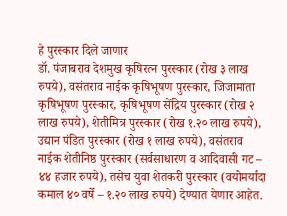हे पुरस्कार दिले जाणार
डॉ. पंजाबराव देशमुख कृषिरत्न पुरस्कार (रोख ३ लाख रुपये), वसंतराव नाईक कृषिभूषण पुरस्कार, जिजामाता कृषिभूषण पुरस्कार, कृषिभूषण सेंद्रिय पुरस्कार (रोख २ लाख रुपये), शेतीमित्र पुरस्कार (रोख १.२० लाख रुपये), उद्यान पंडित पुरस्कार (रोख १ लाख रुपये), वसंतराव नाईक शेतीनिष्ठ पुरस्कार (सर्वसाधारण व आदिवासी गट – ४४ हजार रुपये), तसेच युवा शेतकरी पुरस्कार (वयोमर्यादा कमाल ४० वर्षे – १.२० लाख रुपये) देण्यात येणार आहेत.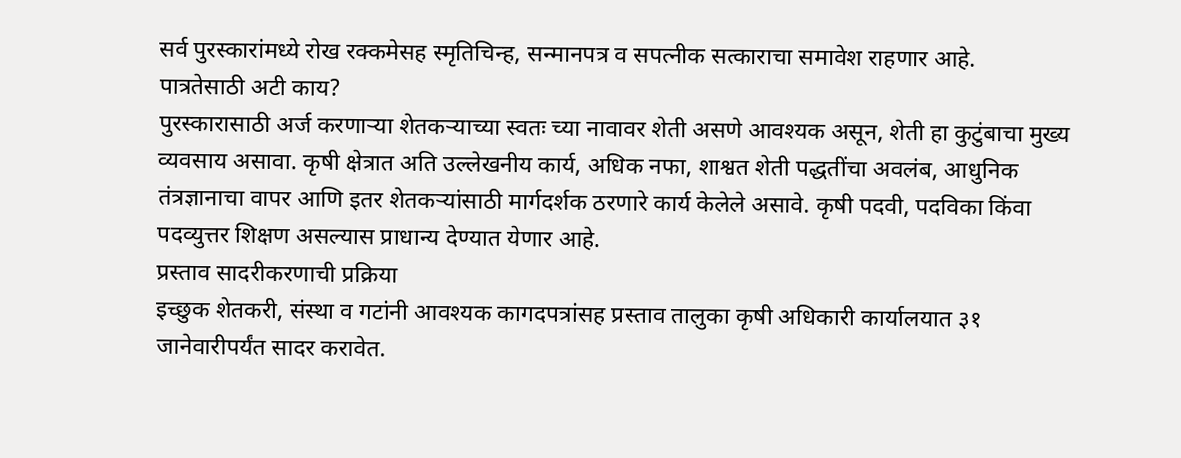सर्व पुरस्कारांमध्ये रोख रक्कमेसह स्मृतिचिन्ह, सन्मानपत्र व सपत्नीक सत्काराचा समावेश राहणार आहे.
पात्रतेसाठी अटी काय?
पुरस्कारासाठी अर्ज करणाऱ्या शेतकऱ्याच्या स्वतः च्या नावावर शेती असणे आवश्यक असून, शेती हा कुटुंबाचा मुख्य व्यवसाय असावा. कृषी क्षेत्रात अति उल्लेखनीय कार्य, अधिक नफा, शाश्वत शेती पद्धतींचा अवलंब, आधुनिक तंत्रज्ञानाचा वापर आणि इतर शेतकऱ्यांसाठी मार्गदर्शक ठरणारे कार्य केलेले असावे. कृषी पदवी, पदविका किंवा पदव्युत्तर शिक्षण असल्यास प्राधान्य देण्यात येणार आहे.
प्रस्ताव सादरीकरणाची प्रक्रिया
इच्छुक शेतकरी, संस्था व गटांनी आवश्यक कागदपत्रांसह प्रस्ताव तालुका कृषी अधिकारी कार्यालयात ३१ जानेवारीपर्यंत सादर करावेत.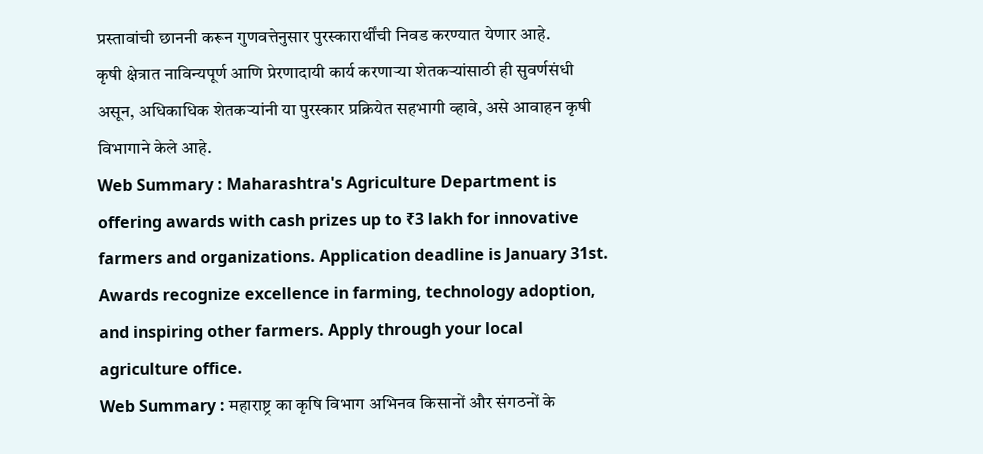प्रस्तावांची छाननी करून गुणवत्तेनुसार पुरस्कारार्थींची निवड करण्यात येणार आहे.
कृषी क्षेत्रात नाविन्यपूर्ण आणि प्रेरणादायी कार्य करणाऱ्या शेतकऱ्यांसाठी ही सुवर्णसंधी असून, अधिकाधिक शेतकऱ्यांनी या पुरस्कार प्रक्रियेत सहभागी व्हावे, असे आवाहन कृषी विभागाने केले आहे.
Web Summary : Maharashtra's Agriculture Department is offering awards with cash prizes up to ₹3 lakh for innovative farmers and organizations. Application deadline is January 31st. Awards recognize excellence in farming, technology adoption, and inspiring other farmers. Apply through your local agriculture office.
Web Summary : महाराष्ट्र का कृषि विभाग अभिनव किसानों और संगठनों के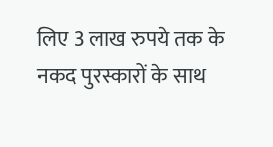लिए 3 लाख रुपये तक के नकद पुरस्कारों के साथ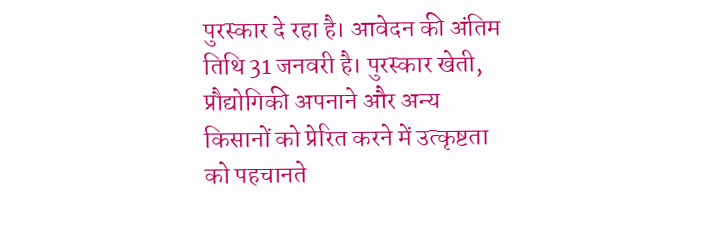पुरस्कार दे रहा है। आवेदन की अंतिम तिथि 31 जनवरी है। पुरस्कार खेती, प्रौद्योगिकी अपनाने और अन्य किसानों को प्रेरित करने में उत्कृष्टता को पहचानते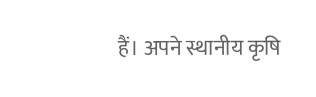हैं। अपने स्थानीय कृषि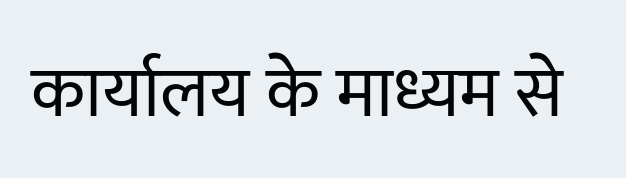कार्यालय के माध्यम से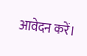आवेदन करें।